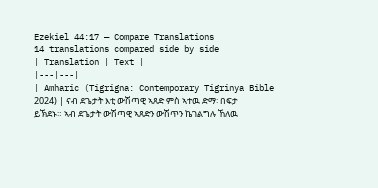Ezekiel 44:17 — Compare Translations
14 translations compared side by side
| Translation | Text |
|---|---|
| Amharic (Tigrigna: Contemporary Tigrinya Bible 2024) | ናብ ደጌታት እቲ ውሽጣዊ ኣጸድ ምስ ኣተዉ ድማ፡ በፍታ ይኽደኑ። ኣብ ደጌታት ውሽጣዊ ኣጸድን ውሽጥን ኬገልግሉ ኸለዉ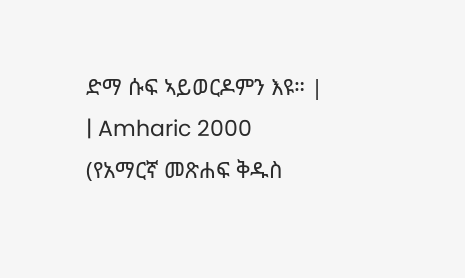ድማ ሱፍ ኣይወርዶምን እዩ። |
| Amharic 2000 (የአማርኛ መጽሐፍ ቅዱስ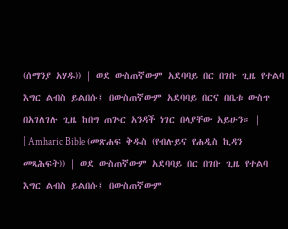(ሰማንያ አሃዱ)) | ወደ ውስጠኛውም አደባባይ በር በገቡ ጊዜ የተልባ እግር ልብስ ይልበሱ፤ በውስጠኛውም አደባባይ በርና በቤቱ ውስጥ በአገለገሉ ጊዜ ከበግ ጠጕር አንዳች ነገር በላያቸው አይሁን። |
| Amharic Bible (መጽሐፍ ቅዱስ (የብሉይና የሐዲስ ኪዳን መጻሕፍት)) | ወደ ውስጠኛውም አደባባይ በር በገቡ ጊዜ የተልባ እግር ልብስ ይልበሱ፤ በውስጠኛውም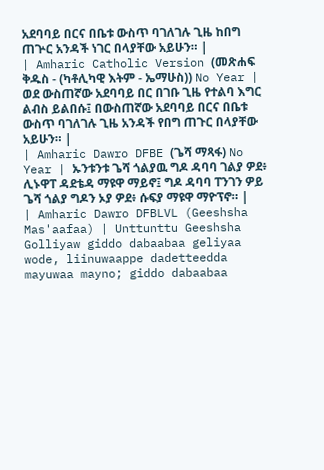አደባባይ በርና በቤቱ ውስጥ ባገለገሉ ጊዜ ከበግ ጠጕር አንዳች ነገር በላያቸው አይሁን። |
| Amharic Catholic Version (መጽሐፍ ቅዱስ - (ካቶሊካዊ እትም - ኤማሁስ)) No Year | ወደ ውስጠኛው አደባባይ በር በገቡ ጊዜ የተልባ እግር ልብስ ይልበሱ፤ በውስጠኛው አደባባይ በርና በቤቱ ውስጥ ባገለገሉ ጊዜ አንዳች የበግ ጠጉር በላያቸው አይሁን። |
| Amharic Dawro DFBE (ጌሻ ማጻፋ) No Year | ኡንቱንቱ ጌሻ ጎልያዉ ግዶ ዳባባ ገልያ ዎደ፥ ሊኑዋፐ ዳደቴዳ ማዩዋ ማይኖ፤ ግዶ ዳባባ ፐንገን ዎይ ጌሻ ጎልያ ግዶን ኦያ ዎደ፥ ሱፍያ ማዩዋ ማዮፕኖ። |
| Amharic Dawro DFBLVL (Geeshsha Mas'aafaa) | Unttunttu Geeshsha Golliyaw giddo dabaabaa geliyaa wode, liinuwaappe dadetteedda mayuwaa mayno; giddo dabaabaa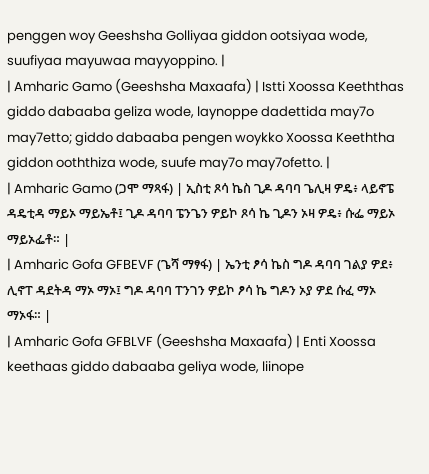penggen woy Geeshsha Golliyaa giddon ootsiyaa wode, suufiyaa mayuwaa mayyoppino. |
| Amharic Gamo (Geeshsha Maxaafa) | Istti Xoossa Keeththas giddo dabaaba geliza wode, laynoppe dadettida may7o may7etto; giddo dabaaba pengen woykko Xoossa Keeththa giddon ooththiza wode, suufe may7o may7ofetto. |
| Amharic Gamo (ጋሞ ማጻፋ) | ኢስቲ ጾሳ ኬስ ጊዶ ዳባባ ጌሊዛ ዎዴ፥ ላይኖፔ ዳዴቲዳ ማይኦ ማይኤቶ፤ ጊዶ ዳባባ ፔንጌን ዎይኮ ጾሳ ኬ ጊዶን ኦዛ ዎዴ፥ ሱፌ ማይኦ ማይኦፌቶ። |
| Amharic Gofa GFBEVF (ጌሻ ማፃፋ) | ኤንቲ ፆሳ ኬስ ግዶ ዳባባ ገልያ ዎደ፥ ሊኖፐ ዳደትዳ ማኦ ማኦ፤ ግዶ ዳባባ ፐንገን ዎይኮ ፆሳ ኬ ግዶን ኦያ ዎደ ሱፈ ማኦ ማኦፋ። |
| Amharic Gofa GFBLVF (Geeshsha Maxaafa) | Enti Xoossa keethaas giddo dabaaba geliya wode, liinope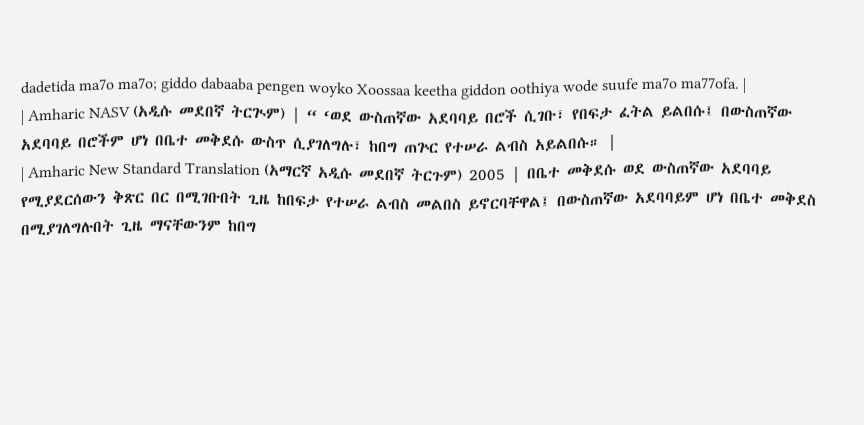dadetida ma7o ma7o; giddo dabaaba pengen woyko Xoossaa keetha giddon oothiya wode suufe ma7o ma77ofa. |
| Amharic NASV (አዲሱ መደበኛ ትርጒም) | “ ‘ወደ ውስጠኛው አደባባይ በሮች ሲገቡ፣ የበፍታ ፈትል ይልበሱ፤ በውስጠኛው አደባባይ በሮችም ሆነ በቤተ መቅደሱ ውስጥ ሲያገለግሉ፣ ከበግ ጠጕር የተሠራ ልብስ አይልበሱ። |
| Amharic New Standard Translation (አማርኛ አዲሱ መደበኛ ትርጉም) 2005 | በቤተ መቅደሱ ወደ ውስጠኛው አደባባይ የሚያደርሰውን ቅጽር በር በሚገቡበት ጊዜ ከበፍታ የተሠራ ልብስ መልበስ ይኖርባቸዋል፤ በውስጠኛው አደባባይም ሆነ በቤተ መቅደስ በሚያገለግሉበት ጊዜ ማናቸውንም ከበግ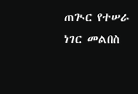ጠጒር የተሠራ ነገር መልበስ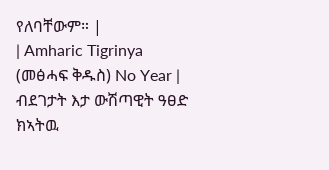የለባቸውም። |
| Amharic Tigrinya (መፅሓፍ ቅዱስ) No Year | ብደገታት እታ ውሽጣዊት ዓፀድ ክኣትዉ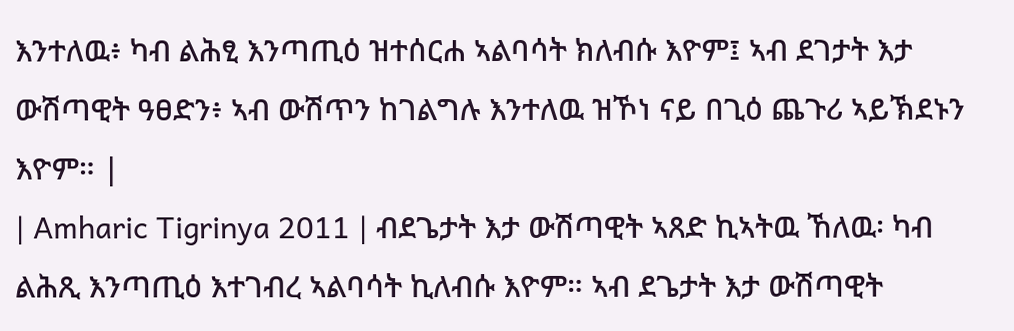እንተለዉ፥ ካብ ልሕፂ እንጣጢዕ ዝተሰርሐ ኣልባሳት ክለብሱ እዮም፤ ኣብ ደገታት እታ ውሽጣዊት ዓፀድን፥ ኣብ ውሽጥን ከገልግሉ እንተለዉ ዝኾነ ናይ በጊዕ ጨጉሪ ኣይኽደኑን እዮም። |
| Amharic Tigrinya 2011 | ብደጌታት እታ ውሽጣዊት ኣጸድ ኪኣትዉ ኸለዉ፡ ካብ ልሕጺ እንጣጢዕ እተገብረ ኣልባሳት ኪለብሱ እዮም። ኣብ ደጌታት እታ ውሽጣዊት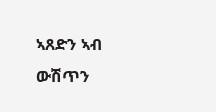ኣጸድን ኣብ ውሽጥን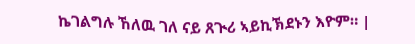ኬገልግሉ ኸለዉ ገለ ናይ ጸጒሪ ኣይኪኽደኑን እዮም። |